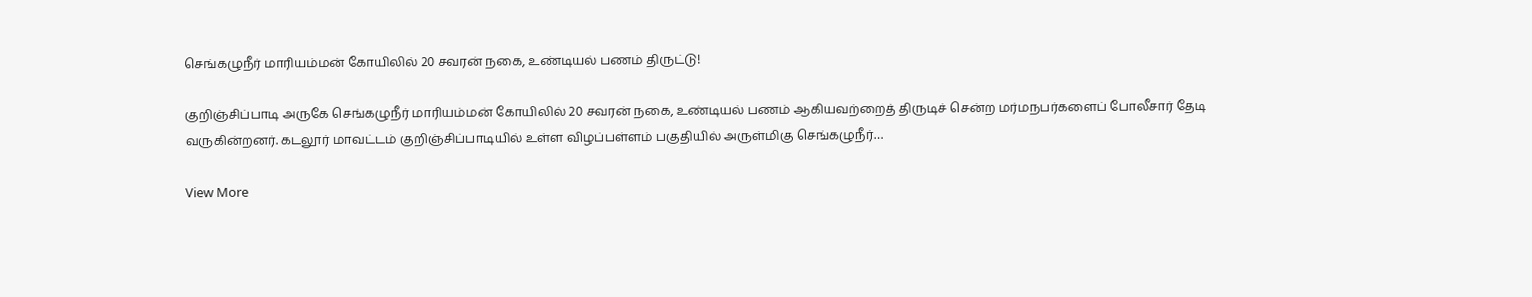செங்கழுநீர் மாரியம்மன் கோயிலில் 20 சவரன் நகை, உண்டியல் பணம் திருட்டு!

குறிஞ்சிப்பாடி அருகே செங்கழுநீர் மாரியம்மன் கோயிலில் 20 சவரன் நகை, உண்டியல் பணம் ஆகியவற்றைத் திருடிச் சென்ற மர்மநபர்களைப் போலீசார் தேடி வருகின்றனர். கடலூர் மாவட்டம் குறிஞ்சிப்பாடியில் உள்ள விழப்பள்ளம் பகுதியில் அருள்மிகு செங்கழுநீர்…

View More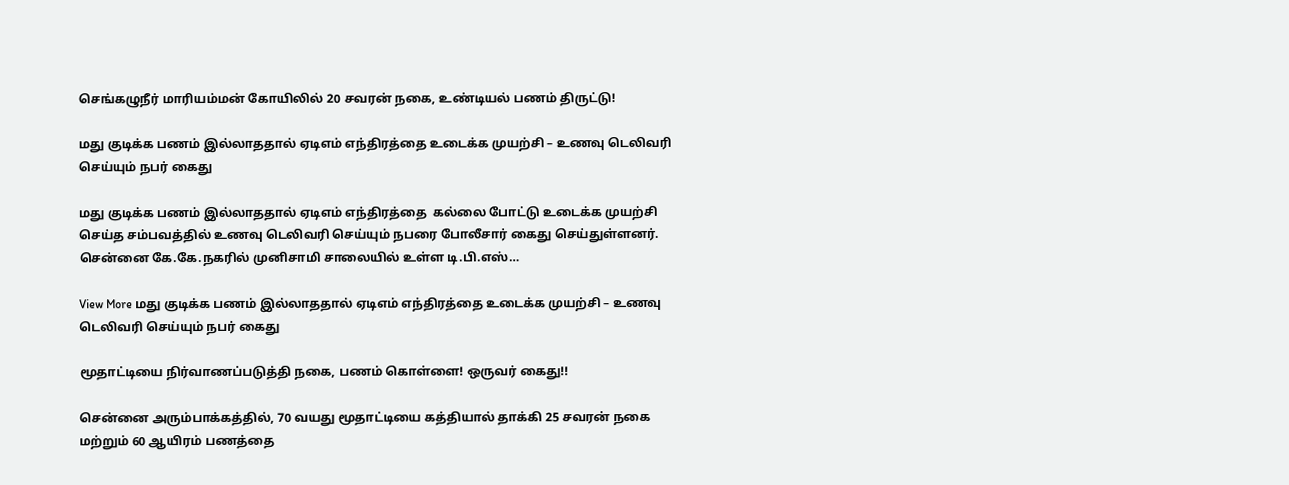செங்கழுநீர் மாரியம்மன் கோயிலில் 20 சவரன் நகை, உண்டியல் பணம் திருட்டு!

மது குடிக்க பணம் இல்லாததால் ஏடிஎம் எந்திரத்தை உடைக்க முயற்சி – உணவு டெலிவரி செய்யும் நபர் கைது

மது குடிக்க பணம் இல்லாததால் ஏடிஎம் எந்திரத்தை  கல்லை போட்டு உடைக்க முயற்சி செய்த சம்பவத்தில் உணவு டெலிவரி செய்யும் நபரை போலீசார் கைது செய்துள்ளனர். சென்னை கே.கே.நகரில் முனிசாமி சாலையில் உள்ள டி.பி.எஸ்…

View More மது குடிக்க பணம் இல்லாததால் ஏடிஎம் எந்திரத்தை உடைக்க முயற்சி – உணவு டெலிவரி செய்யும் நபர் கைது

மூதாட்டியை நிர்வாணப்படுத்தி நகை, பணம் கொள்ளை! ஒருவர் கைது!!

சென்னை அரும்பாக்கத்தில், 70 வயது மூதாட்டியை கத்தியால் தாக்கி 25 சவரன் நகை மற்றும் 60 ஆயிரம் பணத்தை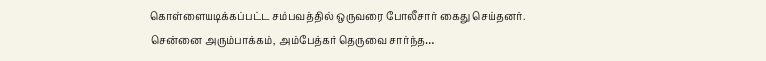கொள்ளையடிக்கப்பட்ட சம்பவத்தில் ஒருவரை போலீசார் கைது செய்தனர். சென்னை அரும்பாக்கம், அம்பேத்கர் தெருவை சார்ந்த…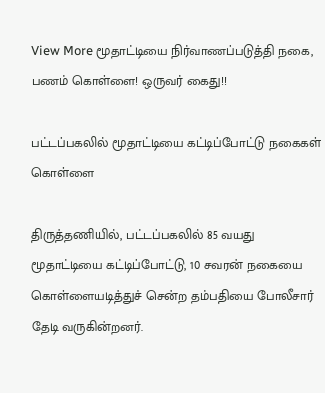View More மூதாட்டியை நிர்வாணப்படுத்தி நகை, பணம் கொள்ளை! ஒருவர் கைது!!

பட்டப்பகலில் மூதாட்டியை கட்டிப்போட்டு நகைகள் கொள்ளை

திருத்தணியில், பட்டப்பகலில் 85 வயது மூதாட்டியை கட்டிப்போட்டு, 10 சவரன் நகையை கொள்ளையடித்துச் சென்ற தம்பதியை போலீசார் தேடி வருகின்றனர்.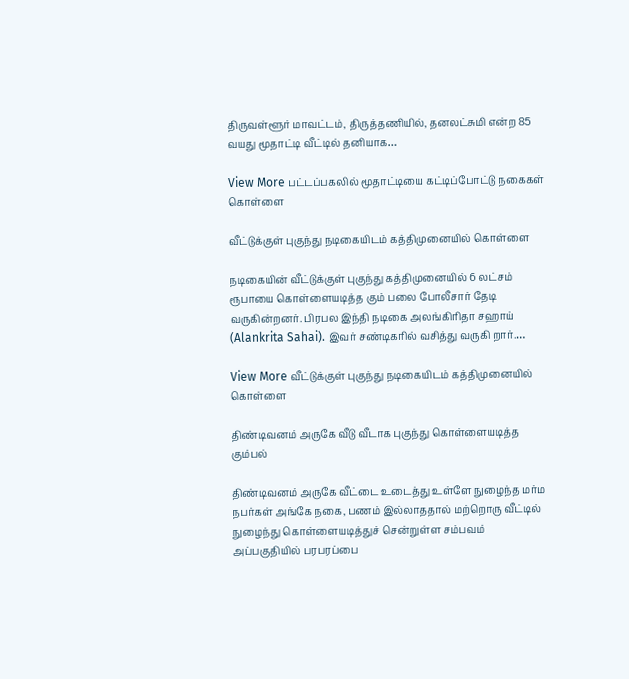திருவள்ளூர் மாவட்டம், திருத்தணியில், தனலட்சுமி என்ற 85 வயது மூதாட்டி வீட்டில் தனியாக…

View More பட்டப்பகலில் மூதாட்டியை கட்டிப்போட்டு நகைகள் கொள்ளை

வீட்டுக்குள் புகுந்து நடிகையிடம் கத்திமுனையில் கொள்ளை

நடிகையின் வீட்டுக்குள் புகுந்து கத்திமுனையில் 6 லட்சம் ரூபாயை கொள்ளையடித்த கும் பலை போலீசார் தேடி வருகின்றனர். பிரபல இந்தி நடிகை அலங்கிரிதா சஹாய் (Alankrita Sahai). இவர் சண்டிகரில் வசித்து வருகி றார்.…

View More வீட்டுக்குள் புகுந்து நடிகையிடம் கத்திமுனையில் கொள்ளை

திண்டிவனம் அருகே வீடு வீடாக புகுந்து கொள்ளையடித்த கும்பல்

திண்டிவனம் அருகே வீட்டை உடைத்து உள்ளே நுழைந்த மர்ம நபர்கள் அங்கே நகை, பணம் இல்லாததால் மற்றொரு வீட்டில் நுழைந்து கொள்ளையடித்துச் சென்றுள்ள சம்பவம் அப்பகுதியில் பரபரப்பை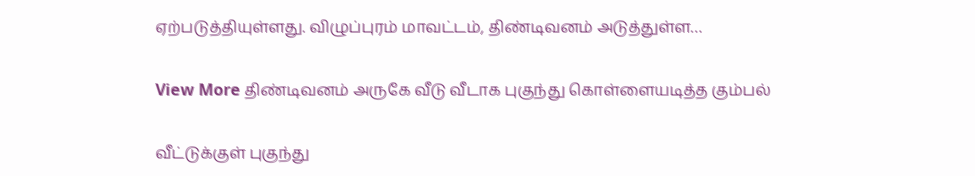ஏற்படுத்தியுள்ளது. விழுப்புரம் மாவட்டம், திண்டிவனம் அடுத்துள்ள…

View More திண்டிவனம் அருகே வீடு வீடாக புகுந்து கொள்ளையடித்த கும்பல்

வீட்டுக்குள் புகுந்து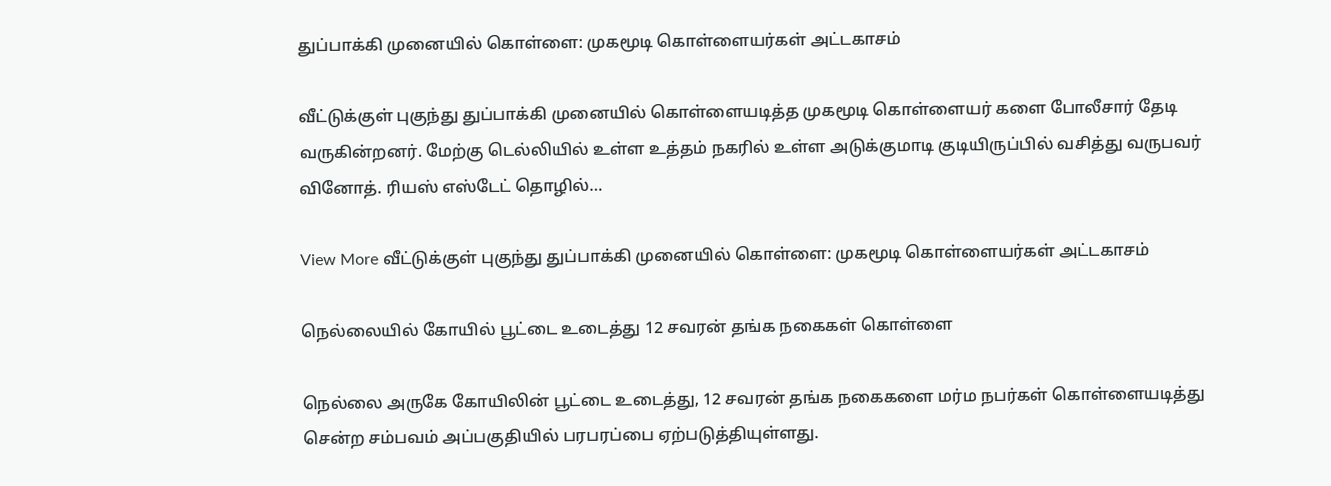துப்பாக்கி முனையில் கொள்ளை: முகமூடி கொள்ளையர்கள் அட்டகாசம்

வீட்டுக்குள் புகுந்து துப்பாக்கி முனையில் கொள்ளையடித்த முகமூடி கொள்ளையர் களை போலீசார் தேடி வருகின்றனர். மேற்கு டெல்லியில் உள்ள உத்தம் நகரில் உள்ள அடுக்குமாடி குடியிருப்பில் வசித்து வருபவர் வினோத். ரியஸ் எஸ்டேட் தொழில்…

View More வீட்டுக்குள் புகுந்து துப்பாக்கி முனையில் கொள்ளை: முகமூடி கொள்ளையர்கள் அட்டகாசம்

நெல்லையில் கோயில் பூட்டை உடைத்து 12 சவரன் தங்க நகைகள் கொள்ளை

நெல்லை அருகே கோயிலின் பூட்டை உடைத்து, 12 சவரன் தங்க நகைகளை மர்ம நபர்கள் கொள்ளையடித்து சென்ற சம்பவம் அப்பகுதியில் பரபரப்பை ஏற்படுத்தியுள்ளது.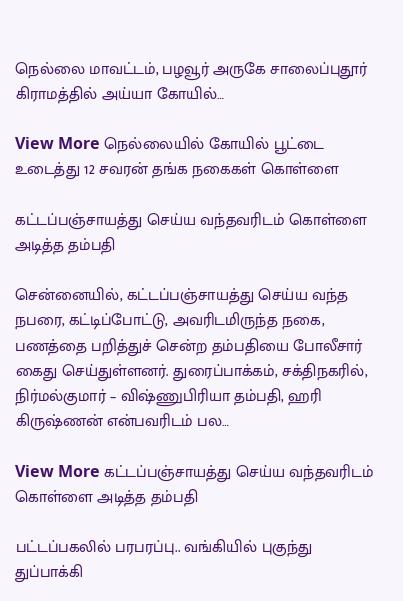நெல்லை மாவட்டம், பழவூர் அருகே சாலைப்புதூர் கிராமத்தில் அய்யா கோயில்…

View More நெல்லையில் கோயில் பூட்டை உடைத்து 12 சவரன் தங்க நகைகள் கொள்ளை

கட்டப்பஞ்சாயத்து செய்ய வந்தவரிடம் கொள்ளை அடித்த தம்பதி

சென்னையில், கட்டப்பஞ்சாயத்து செய்ய வந்த நபரை, கட்டிப்போட்டு, அவரிடமிருந்த நகை, பணத்தை பறித்துச் சென்ற தம்பதியை போலீசார் கைது செய்துள்ளனர். துரைப்பாக்கம், சக்திநகரில், நிர்மல்குமார் – விஷ்ணுபிரியா தம்பதி, ஹரி கிருஷ்ணன் என்பவரிடம் பல…

View More கட்டப்பஞ்சாயத்து செய்ய வந்தவரிடம் கொள்ளை அடித்த தம்பதி

பட்டப்பகலில் பரபரப்பு.. வங்கியில் புகுந்து துப்பாக்கி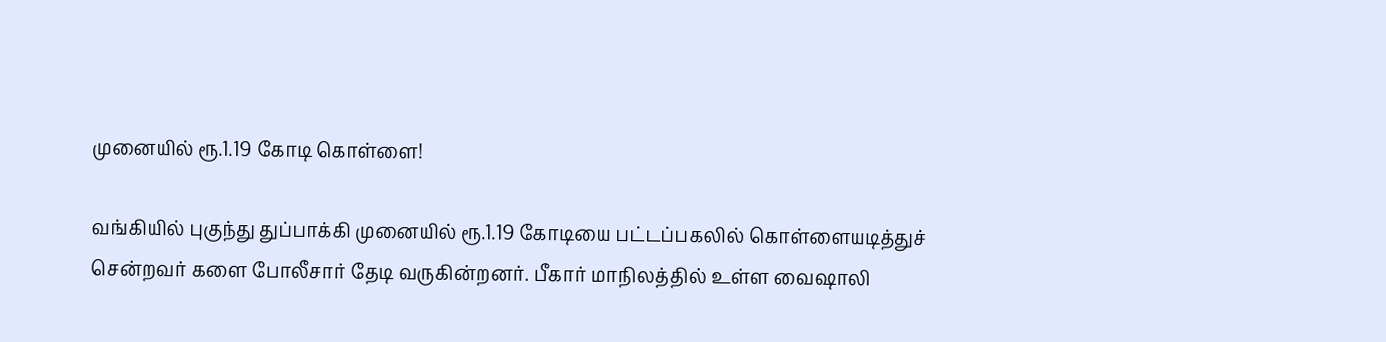முனையில் ரூ.1.19 கோடி கொள்ளை!

வங்கியில் புகுந்து துப்பாக்கி முனையில் ரூ.1.19 கோடியை பட்டப்பகலில் கொள்ளையடித்துச் சென்றவர் களை போலீசார் தேடி வருகின்றனர். பீகார் மாநிலத்தில் உள்ள வைஷாலி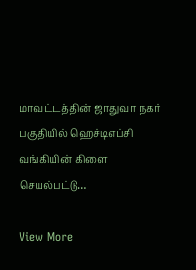மாவட்டத்தின் ஜாதுவா நகர் பகுதியில் ஹெச்டிஎப்சி வங்கியின் கிளை செயல்பட்டு…

View More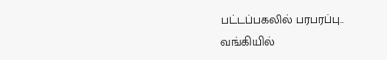பட்டப்பகலில் பரபரப்பு.. வங்கியில்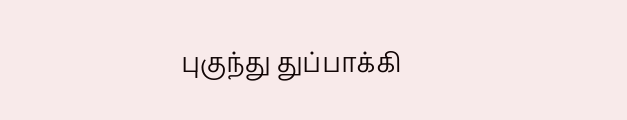புகுந்து துப்பாக்கி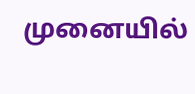முனையில்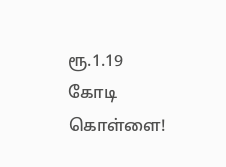ரூ.1.19 கோடி கொள்ளை!